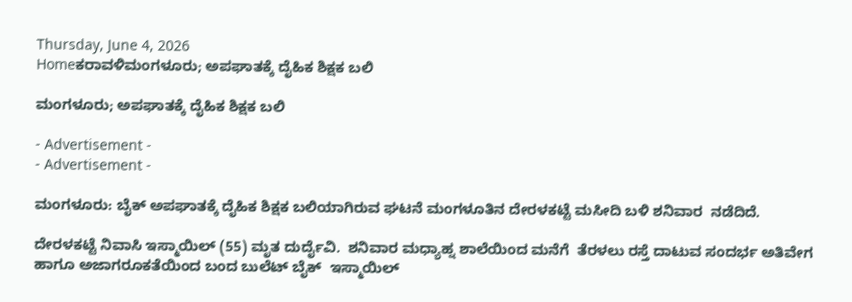Thursday, June 4, 2026
Homeಕರಾವಳಿಮಂಗಳೂರು; ಅಪಘಾತಕ್ಕೆ ದೈಹಿಕ‌ ಶಿಕ್ಷಕ‌ ಬಲಿ

ಮಂಗಳೂರು; ಅಪಘಾತಕ್ಕೆ ದೈಹಿಕ‌ ಶಿಕ್ಷಕ‌ ಬಲಿ

- Advertisement -
- Advertisement -

ಮಂಗಳೂರು: ಬೈಕ್‌ ಅಪಘಾತಕ್ಕೆ ದೈಹಿಕ‌ ಶಿಕ್ಷಕ‌ ಬಲಿಯಾಗಿರುವ ಘಟನೆ ಮಂಗಳೂತಿನ ದೇರಳಕಟ್ಟೆ ಮಸೀದಿ ಬಳಿ ಶನಿವಾರ  ನಡೆದಿದೆ.

ದೇರಳಕಟ್ಟೆ ನಿವಾಸಿ ಇಸ್ಮಾಯಿಲ್‌ (55) ಮೃತ ದುರ್ದೈವಿ.  ಶನಿವಾರ ಮಧ್ಯಾಹ್ನ ಶಾಲೆಯಿಂದ ಮನೆಗೆ  ತೆರಳಲು ರಸ್ತೆ ದಾಟುವ ಸಂದರ್ಭ ಅತಿವೇಗ ಹಾಗೂ ಅಜಾಗರೂಕತೆಯಿಂದ ಬಂದ ಬುಲೆಟ್‌ ಬೈಕ್‌  ಇಸ್ಮಾಯಿಲ್‌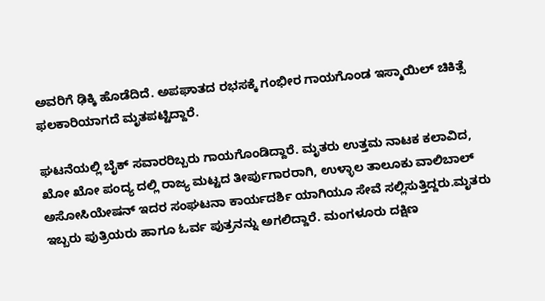ಅವರಿಗೆ ಢಿಕ್ಕಿ ಹೊಡೆದಿದೆ. ಅಪಘಾತದ ರಭಸಕ್ಕೆ ಗಂಭೀರ ಗಾಯಗೊಂಡ ಇಸ್ಮಾಯಿಲ್‌ ಚಿಕಿತ್ಸೆ ಫ‌ಲಕಾರಿಯಾಗದೆ ಮೃತಪಟ್ಟಿದ್ದಾರೆ.

ಘಟನೆಯಲ್ಲಿ ಬೈಕ್‌ ಸವಾರರಿಬ್ಬರು ಗಾಯಗೊಂಡಿದ್ದಾರೆ. ಮೃತರು ಉತ್ತಮ ನಾಟಕ ಕಲಾವಿದ, ಖೋ ಖೋ ಪಂದ್ಯ ದಲ್ಲಿ ರಾಜ್ಯ ಮಟ್ಟದ ತೀರ್ಪುಗಾರರಾಗಿ, ಉಳ್ಳಾಲ ತಾಲೂಕು ವಾಲಿಬಾಲ್‌ ಅಸೋಸಿಯೇಷನ್‌ ಇದರ ಸಂಘಟನಾ ಕಾರ್ಯದರ್ಶಿ ಯಾಗಿಯೂ ಸೇವೆ ಸಲ್ಲಿಸುತ್ತಿದ್ದರು.ಮೃತರು ಇಬ್ಬರು ಪುತ್ರಿಯರು ಹಾಗೂ ಓರ್ವ ಪುತ್ರನನ್ನು ಅಗಲಿದ್ದಾರೆ. ಮಂಗಳೂರು ದಕ್ಷಿಣ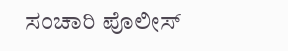ಸಂಚಾರಿ ಪೊಲೀಸ್‌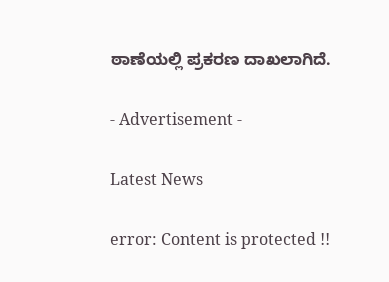ಠಾಣೆಯಲ್ಲಿ ಪ್ರಕರಣ ದಾಖಲಾಗಿದೆ.

- Advertisement -

Latest News

error: Content is protected !!